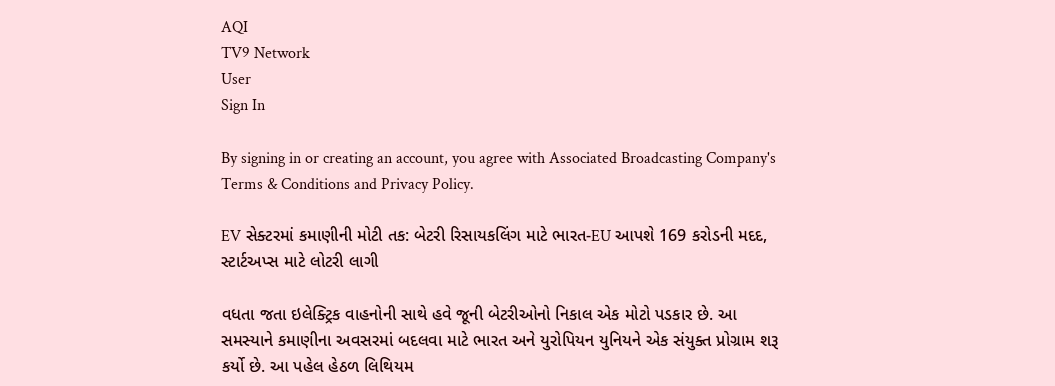AQI
TV9 Network
User
Sign In

By signing in or creating an account, you agree with Associated Broadcasting Company's Terms & Conditions and Privacy Policy.

EV સેક્ટરમાં કમાણીની મોટી તક: બેટરી રિસાયકલિંગ માટે ભારત-EU આપશે 169 કરોડની મદદ, સ્ટાર્ટઅપ્સ માટે લોટરી લાગી

વધતા જતા ઇલેક્ટ્રિક વાહનોની સાથે હવે જૂની બેટરીઓનો નિકાલ એક મોટો પડકાર છે. આ સમસ્યાને કમાણીના અવસરમાં બદલવા માટે ભારત અને યુરોપિયન યુનિયને એક સંયુક્ત પ્રોગ્રામ શરૂ કર્યો છે. આ પહેલ હેઠળ લિથિયમ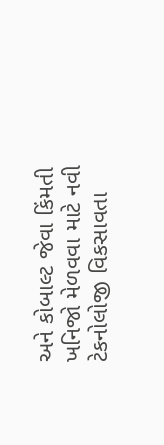અને કોબાલ્ટ જેવા કિંમતી ખનિજો મેળવવા માટે નવી ટેકનોલોજી વિકસાવતા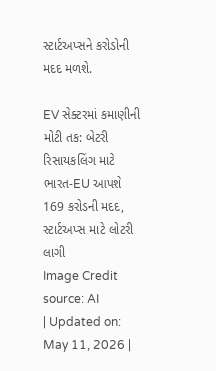સ્ટાર્ટઅપ્સને કરોડોની મદદ મળશે.

EV સેક્ટરમાં કમાણીની મોટી તક: બેટરી રિસાયકલિંગ માટે ભારત-EU આપશે 169 કરોડની મદદ, સ્ટાર્ટઅપ્સ માટે લોટરી લાગી
Image Credit source: AI
| Updated on: May 11, 2026 |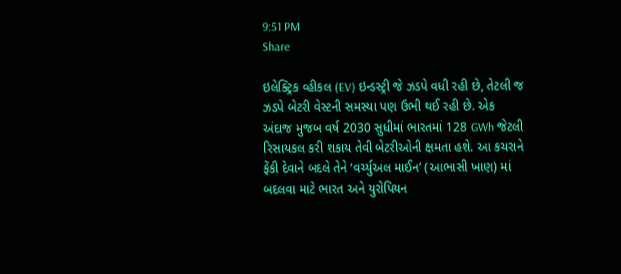9:51 PM
Share

ઇલેક્ટ્રિક વ્હીકલ (EV) ઇન્ડસ્ટ્રી જે ઝડપે વધી રહી છે, તેટલી જ ઝડપે બેટરી વેસ્ટની સમસ્યા પણ ઉભી થઈ રહી છે. એક અંદાજ મુજબ વર્ષ 2030 સુધીમાં ભારતમાં 128 GWh જેટલી રિસાયકલ કરી શકાય તેવી બેટરીઓની ક્ષમતા હશે. આ કચરાને ફેંકી દેવાને બદલે તેને ‘વર્ચ્યુઅલ માઈન’ (આભાસી ખાણ) માં બદલવા માટે ભારત અને યુરોપિયન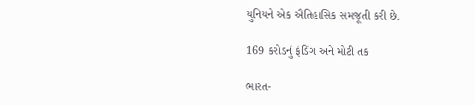યુનિયને એક ઐતિહાસિક સમજૂતી કરી છે.

169 કરોડનું ફંડિંગ અને મોટી તક

ભારત-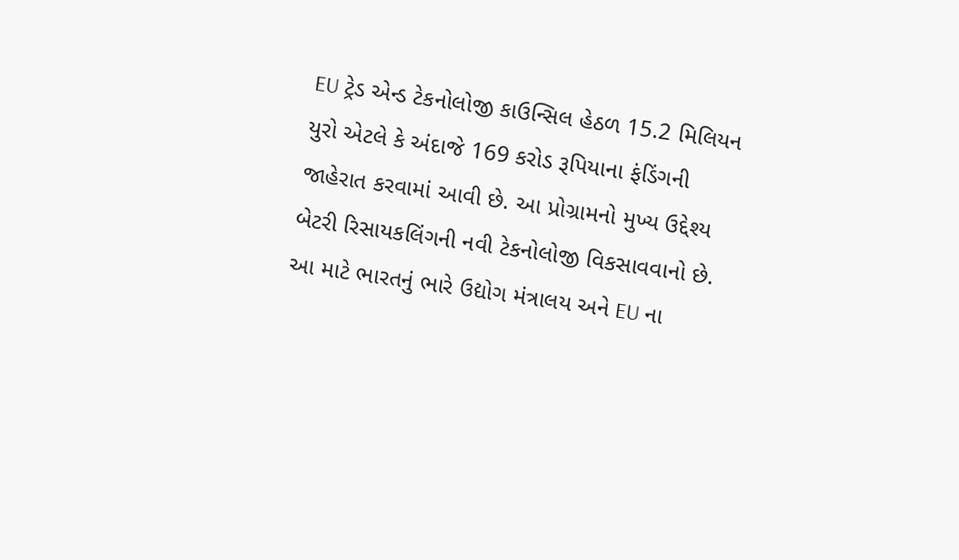EU ટ્રેડ એન્ડ ટેકનોલોજી કાઉન્સિલ હેઠળ 15.2 મિલિયન યુરો એટલે કે અંદાજે 169 કરોડ રૂપિયાના ફંડિંગની જાહેરાત કરવામાં આવી છે. આ પ્રોગ્રામનો મુખ્ય ઉદ્દેશ્ય બેટરી રિસાયકલિંગની નવી ટેકનોલોજી વિકસાવવાનો છે. આ માટે ભારતનું ભારે ઉદ્યોગ મંત્રાલય અને EU ના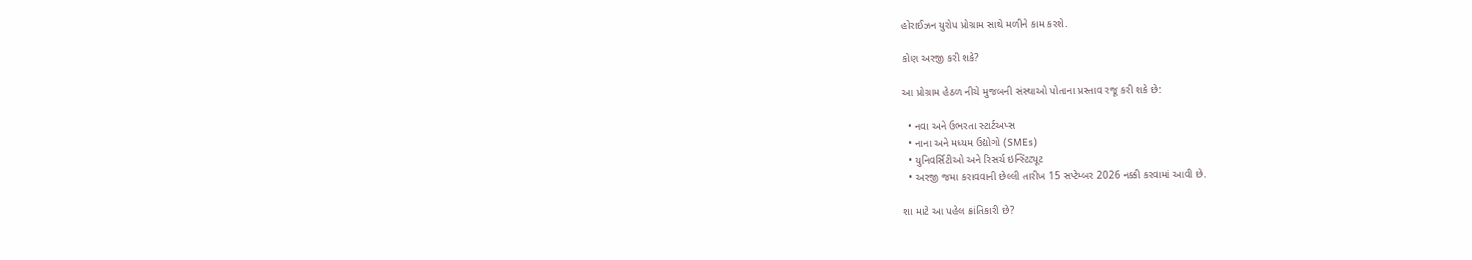હોરાઈઝન યુરોપ પ્રોગ્રામ સાથે મળીને કામ કરશે.

કોણ અરજી કરી શકે?

આ પ્રોગ્રામ હેઠળ નીચે મુજબની સંસ્થાઓ પોતાના પ્રસ્તાવ રજૂ કરી શકે છે:

  • નવા અને ઉભરતા સ્ટાર્ટઅપ્સ
  • નાના અને મધ્યમ ઉદ્યોગો (SMEs)
  • યુનિવર્સિટીઓ અને રિસર્ચ ઇન્સ્ટિટ્યૂટ
  • અરજી જમા કરાવવાની છેલ્લી તારીખ 15 સપ્ટેમ્બર 2026 નક્કી કરવામાં આવી છે.

શા માટે આ પહેલ ક્રાંતિકારી છે?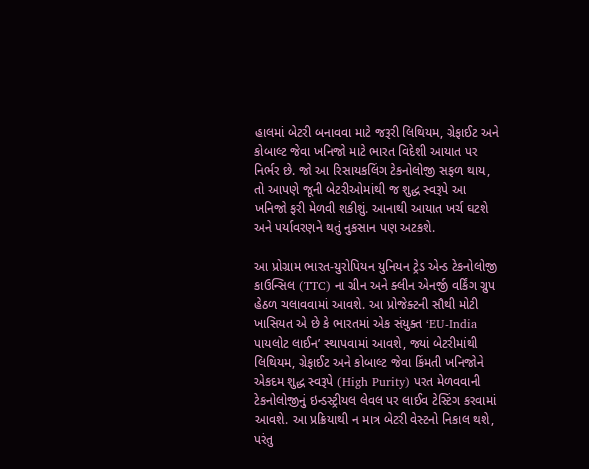હાલમાં બેટરી બનાવવા માટે જરૂરી લિથિયમ, ગ્રેફાઈટ અને કોબાલ્ટ જેવા ખનિજો માટે ભારત વિદેશી આયાત પર નિર્ભર છે. જો આ રિસાયકલિંગ ટેકનોલોજી સફળ થાય, તો આપણે જૂની બેટરીઓમાંથી જ શુદ્ધ સ્વરૂપે આ ખનિજો ફરી મેળવી શકીશું. આનાથી આયાત ખર્ચ ઘટશે અને પર્યાવરણને થતું નુકસાન પણ અટકશે.

આ પ્રોગ્રામ ભારત-યુરોપિયન યુનિયન ટ્રેડ એન્ડ ટેકનોલોજી કાઉન્સિલ (TTC) ના ગ્રીન અને ક્લીન એનર્જી વર્કિંગ ગ્રુપ હેઠળ ચલાવવામાં આવશે. આ પ્રોજેક્ટની સૌથી મોટી ખાસિયત એ છે કે ભારતમાં એક સંયુક્ત ‘EU-India પાયલોટ લાઈન’ સ્થાપવામાં આવશે, જ્યાં બેટરીમાંથી લિથિયમ, ગ્રેફાઈટ અને કોબાલ્ટ જેવા કિંમતી ખનિજોને એકદમ શુદ્ધ સ્વરૂપે (High Purity) પરત મેળવવાની ટેકનોલોજીનું ઇન્ડસ્ટ્રીયલ લેવલ પર લાઈવ ટેસ્ટિંગ કરવામાં આવશે. આ પ્રક્રિયાથી ન માત્ર બેટરી વેસ્ટનો નિકાલ થશે, પરંતુ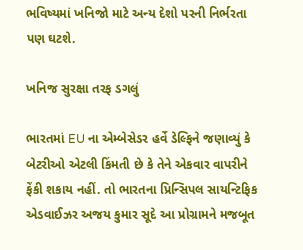ભવિષ્યમાં ખનિજો માટે અન્ય દેશો પરની નિર્ભરતા પણ ઘટશે.

ખનિજ સુરક્ષા તરફ ડગલું

ભારતમાં EU ના એમ્બેસેડર હર્વે ડેલ્ફિને જણાવ્યું કે બેટરીઓ એટલી કિંમતી છે કે તેને એકવાર વાપરીને ફેંકી શકાય નહીં. તો ભારતના પ્રિન્સિપલ સાયન્ટિફિક એડવાઈઝર અજય કુમાર સૂદે આ પ્રોગ્રામને મજબૂત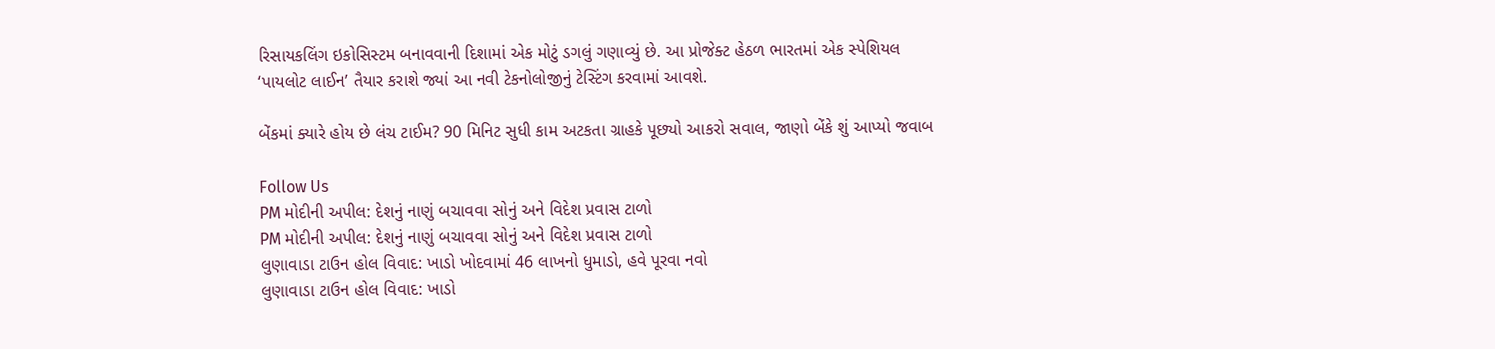રિસાયકલિંગ ઇકોસિસ્ટમ બનાવવાની દિશામાં એક મોટું ડગલું ગણાવ્યું છે. આ પ્રોજેક્ટ હેઠળ ભારતમાં એક સ્પેશિયલ ‘પાયલોટ લાઈન’ તૈયાર કરાશે જ્યાં આ નવી ટેકનોલોજીનું ટેસ્ટિંગ કરવામાં આવશે.

બેંકમાં ક્યારે હોય છે લંચ ટાઈમ? 90 મિનિટ સુધી કામ અટકતા ગ્રાહકે પૂછ્યો આકરો સવાલ, જાણો બેંકે શું આપ્યો જવાબ

Follow Us
PM મોદીની અપીલ: દેશનું નાણું બચાવવા સોનું અને વિદેશ પ્રવાસ ટાળો
PM મોદીની અપીલ: દેશનું નાણું બચાવવા સોનું અને વિદેશ પ્રવાસ ટાળો
લુણાવાડા ટાઉન હોલ વિવાદ: ખાડો ખોદવામાં 46 લાખનો ધુમાડો, હવે પૂરવા નવો
લુણાવાડા ટાઉન હોલ વિવાદ: ખાડો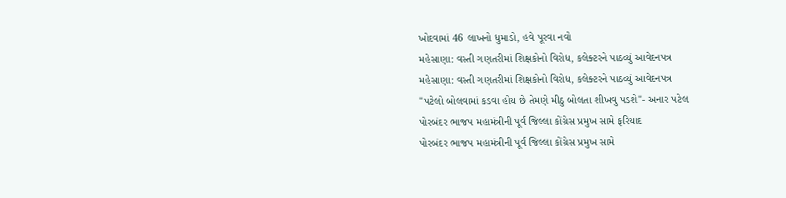ખોદવામાં 46 લાખનો ધુમાડો, હવે પૂરવા નવો
મહેસાણા: વસ્તી ગણતરીમાં શિક્ષકોનો વિરોધ, કલેક્ટરને પાઠવ્યું આવેદનપત્ર
મહેસાણા: વસ્તી ગણતરીમાં શિક્ષકોનો વિરોધ, કલેક્ટરને પાઠવ્યું આવેદનપત્ર
"પટેલો બોલવામાં કડવા હોય છે તેમણે મીઠુ બોલતા શીખવુ પડશે"- અનાર પટેલ
પોરબંદર ભાજપ મહામંત્રીની પૂર્વ જિલ્લા કોંગ્રેસ પ્રમુખ સામે ફરિયાદ
પોરબંદર ભાજપ મહામંત્રીની પૂર્વ જિલ્લા કોંગ્રેસ પ્રમુખ સામે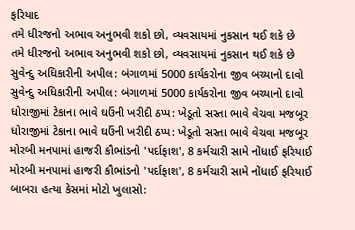ફરિયાદ
તમે ધીરજનો અભાવ અનુભવી શકો છો, વ્યવસાયમાં નુકસાન થઈ શકે છે
તમે ધીરજનો અભાવ અનુભવી શકો છો, વ્યવસાયમાં નુકસાન થઈ શકે છે
સુવેન્દુ અધિકારીની અપીલ: બંગાળમાં 5000 કાર્યકરોના જીવ બચ્યાનો દાવો
સુવેન્દુ અધિકારીની અપીલ: બંગાળમાં 5000 કાર્યકરોના જીવ બચ્યાનો દાવો
ધોરાજીમાં ટેકાના ભાવે ઘઉંની ખરીદી ઠપ્પ: ખેડૂતો સસ્તા ભાવે વેચવા મજબૂર
ધોરાજીમાં ટેકાના ભાવે ઘઉંની ખરીદી ઠપ્પ: ખેડૂતો સસ્તા ભાવે વેચવા મજબૂર
મોરબી મનપામાં હાજરી કૌભાંડનો 'પર્દાફાશ', 8 કર્મચારી સામે નોંધાઈ ફરિયાઈ
મોરબી મનપામાં હાજરી કૌભાંડનો 'પર્દાફાશ', 8 કર્મચારી સામે નોંધાઈ ફરિયાઈ
બાબરા હત્યા કેસમાં મોટો ખુલાસો: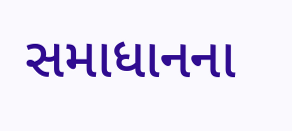સમાધાનના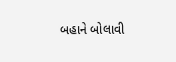બહાને બોલાવી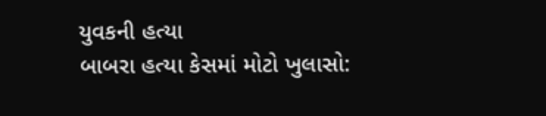યુવકની હત્યા
બાબરા હત્યા કેસમાં મોટો ખુલાસો: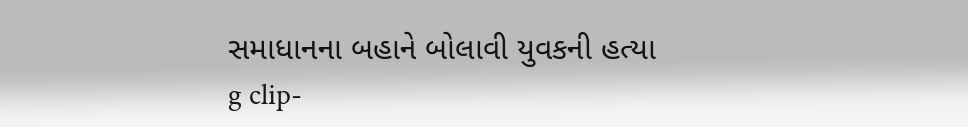સમાધાનના બહાને બોલાવી યુવકની હત્યા
g clip-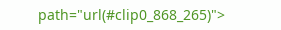path="url(#clip0_868_265)">